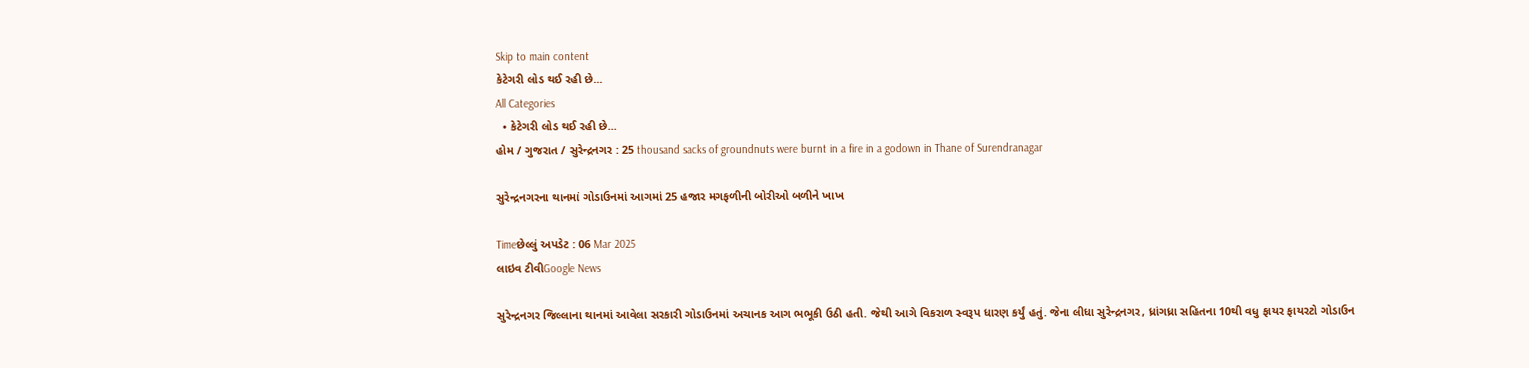Skip to main content
કેટેગરી લોડ થઈ રહી છે...
All Categories
  • કેટેગરી લોડ થઈ રહી છે...
હોમ / ગુજરાત / સુરેન્દ્રનગર : 25 thousand sacks of groundnuts were burnt in a fire in a godown in Thane of Surendranagar

સુરેન્દ્રનગરના થાનમાં ગોડાઉનમાં આગમાં 25 હજાર મગફળીની બોરીઓ બળીને ખાખ

Timeછેલ્લું અપડેટ : 06 Mar 2025
લાઇવ ટીવીGoogle News

સુરેન્દ્રનગર જિલ્લાના થાનમાં આવેલા સરકારી ગોડાઉનમાં અચાનક આગ ભભૂકી ઉઠી હતી. જેથી આગે વિકરાળ સ્વરૂપ ધારણ કર્યું હતું. જેના લીધા સુરેન્દ્રનગર, ધ્રાંગધ્રા સહિતના 10થી વધુ ફાયર ફાયરટો ગોડાઉન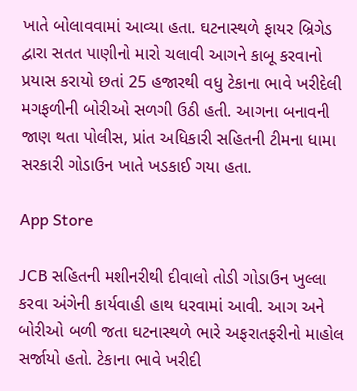ખાતે બોલાવવામાં આવ્યા હતા. ઘટનાસ્થળે ફાયર બ્રિગેડ દ્વારા સતત પાણીનો મારો ચલાવી આગને કાબૂ કરવાનો પ્રયાસ કરાયો છતાં 25 હજારથી વધુ ટેકાના ભાવે ખરીદેલી મગફળીની બોરીઓ સળગી ઉઠી હતી. આગના બનાવની જાણ થતા પોલીસ, પ્રાંત અધિકારી સહિતની ટીમના ધામા સરકારી ગોડાઉન ખાતે ખડકાઈ ગયા હતા.

App Store

JCB સહિતની મશીનરીથી દીવાલો તોડી ગોડાઉન ખુલ્લા કરવા અંગેની કાર્યવાહી હાથ ધરવામાં આવી. આગ અને બોરીઓ બળી જતા ઘટનાસ્થળે ભારે અફરાતફરીનો માહોલ સર્જાયો હતો. ટેકાના ભાવે ખરીદી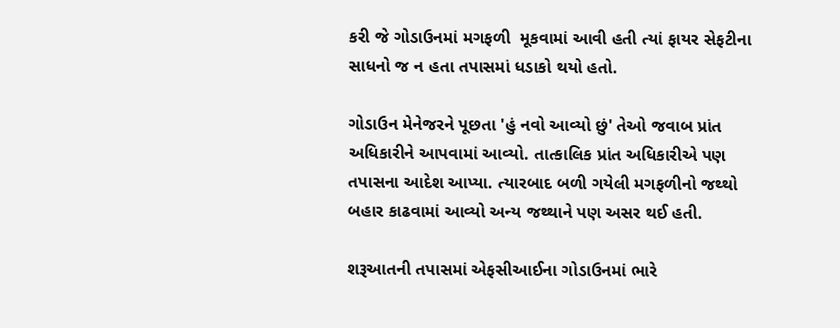કરી જે ગોડાઉનમાં મગફળી  મૂકવામાં આવી હતી ત્યાં ફાયર સેફટીના સાધનો જ ન હતા તપાસમાં ધડાકો થયો હતો.

ગોડાઉન મેનેજરને પૂછતા 'હું નવો આવ્યો છું' તેઓ જવાબ પ્રાંત અધિકારીને આપવામાં આવ્યો. તાત્કાલિક પ્રાંત અધિકારીએ પણ તપાસના આદેશ આપ્યા. ત્યારબાદ બળી ગયેલી મગફળીનો જથ્થો બહાર કાઢવામાં આવ્યો અન્ય જથ્થાને પણ અસર થઈ હતી.

શરૂઆતની તપાસમાં એફસીઆઈના ગોડાઉનમાં ભારે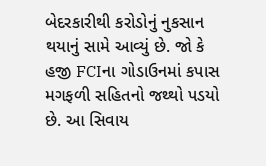બેદરકારીથી કરોડોનું નુકસાન થયાનું સામે આવ્યું છે. જો કે હજી FCIના ગોડાઉનમાં કપાસ મગફળી સહિતનો જથ્થો પડયો છે. આ સિવાય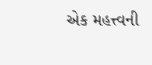એક મહત્ત્વની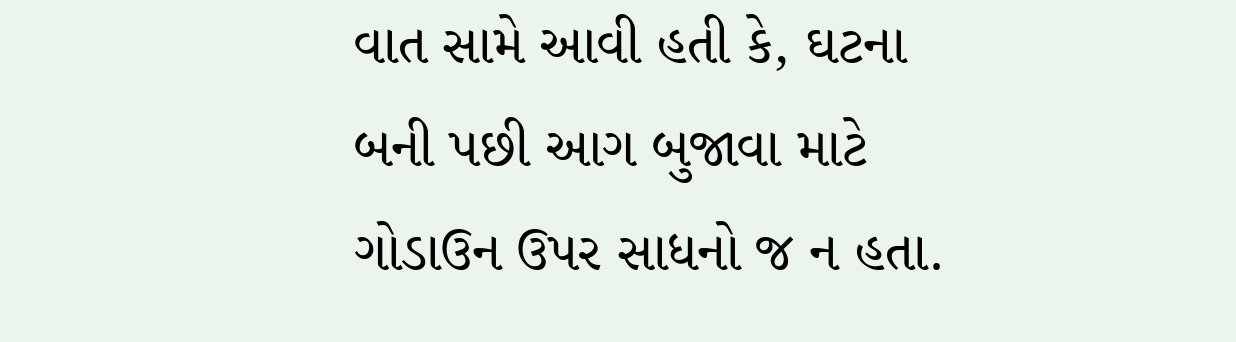વાત સામે આવી હતી કે, ઘટના બની પછી આગ બુજાવા માટે ગોડાઉન ઉપર સાધનો જ ન હતા.